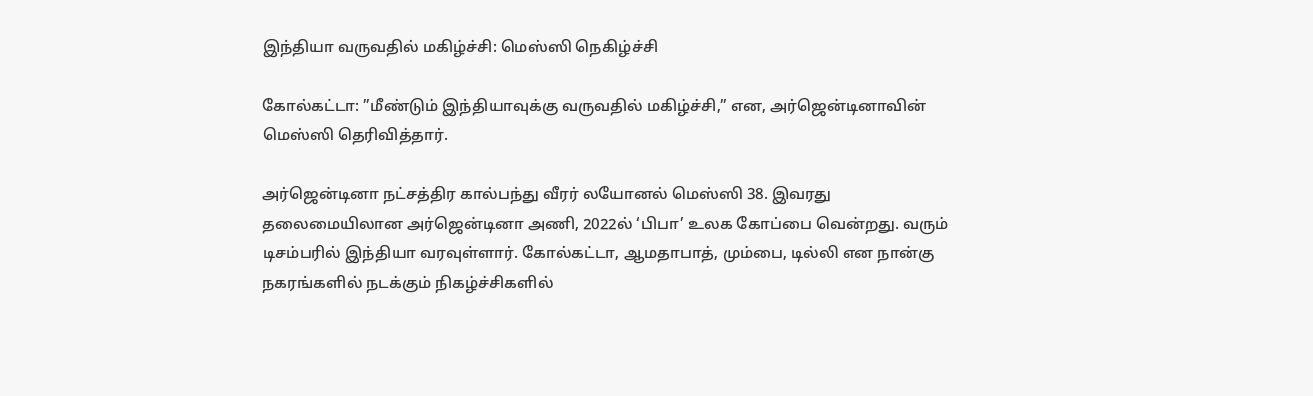இந்தியா வருவதில் மகிழ்ச்சி: மெஸ்ஸி நெகிழ்ச்சி

கோல்கட்டா: ”மீண்டும் இந்தியாவுக்கு வருவதில் மகிழ்ச்சி,” என, அர்ஜென்டினாவின் மெஸ்ஸி தெரிவித்தார்.

அர்ஜென்டினா நட்சத்திர கால்பந்து வீரர் லயோனல் மெஸ்ஸி 38. இவரது தலைமையிலான அர்ஜென்டினா அணி, 2022ல் ‘பிபா’ உலக கோப்பை வென்றது. வரும் டிசம்பரில் இந்தியா வரவுள்ளார். கோல்கட்டா, ஆமதாபாத், மும்பை, டில்லி என நான்கு நகரங்களில் நடக்கும் நிகழ்ச்சிகளில்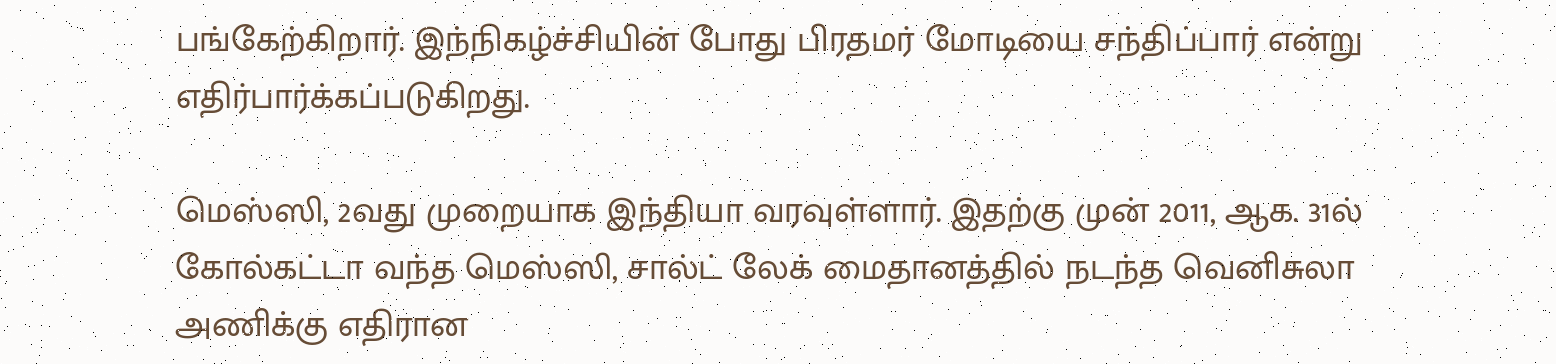பங்கேற்கிறார். இந்நிகழ்ச்சியின் போது பிரதமர் மோடியை சந்திப்பார் என்று எதிர்பார்க்கப்படுகிறது.

மெஸ்ஸி, 2வது முறையாக இந்தியா வரவுள்ளார். இதற்கு முன் 2011, ஆக. 31ல் கோல்கட்டா வந்த மெஸ்ஸி, சால்ட் லேக் மைதானத்தில் நடந்த வெனிசுலா அணிக்கு எதிரான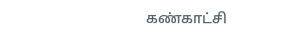கண்காட்சி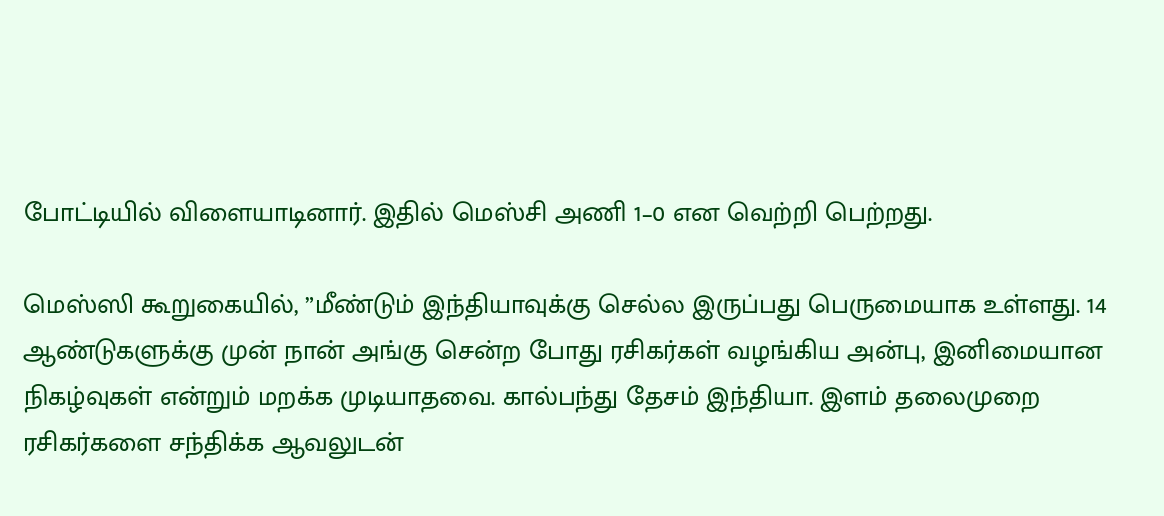போட்டியில் விளையாடினார். இதில் மெஸ்சி அணி 1–0 என வெற்றி பெற்றது.

மெஸ்ஸி கூறுகையில், ”மீண்டும் இந்தியாவுக்கு செல்ல இருப்பது பெருமையாக உள்ளது. 14 ஆண்டுகளுக்கு முன் நான் அங்கு சென்ற போது ரசிகர்கள் வழங்கிய அன்பு, இனிமையான நிகழ்வுகள் என்றும் மறக்க முடியாதவை. கால்பந்து தேசம் இந்தியா. இளம் தலைமுறை ரசிகர்களை சந்திக்க ஆவலுடன்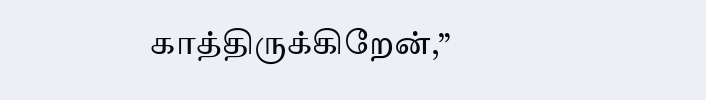காத்திருக்கிறேன்,”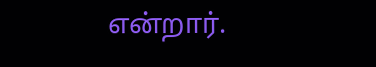என்றார்.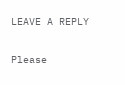LEAVE A REPLY

Please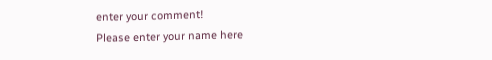enter your comment!
Please enter your name here